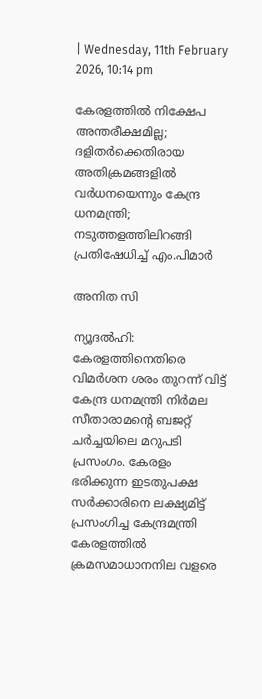| Wednesday, 11th February 2026, 10:14 pm

കേരളത്തില്‍ നിക്ഷേപ അന്തരീക്ഷമില്ല; ദളിതര്‍ക്കെതിരായ അതിക്രമങ്ങളില്‍ വര്‍ധനയെന്നും കേന്ദ്ര ധനമന്ത്രി; നടുത്തളത്തിലിറങ്ങി പ്രതിഷേധിച്ച് എം.പിമാര്‍

അനിത സി

ന്യൂദല്‍ഹി: കേരളത്തിനെതിരെ വിമര്‍ശന ശരം തുറന്ന് വിട്ട് കേന്ദ്ര ധനമന്ത്രി നിര്‍മല സീതാരാമന്റെ ബജറ്റ് ചര്‍ച്ചയിലെ മറുപടി പ്രസംഗം. കേരളം ഭരിക്കുന്ന ഇടതുപക്ഷ സര്‍ക്കാരിനെ ലക്ഷ്യമിട്ട് പ്രസംഗിച്ച കേന്ദ്രമന്ത്രി കേരളത്തില്‍ ക്രമസമാധാനനില വളരെ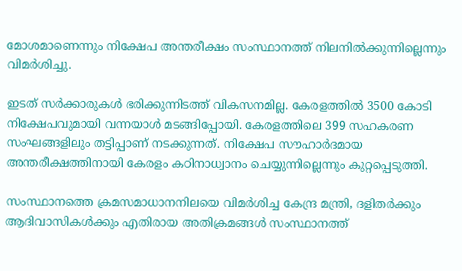മോശമാണെന്നും നിക്ഷേപ അന്തരീക്ഷം സംസ്ഥാനത്ത് നിലനില്‍ക്കുന്നില്ലെന്നും വിമര്‍ശിച്ചു.

ഇടത് സര്‍ക്കാരുകള്‍ ഭരിക്കുന്നിടത്ത് വികസനമില്ല. കേരളത്തില്‍ 3500 കോടി നിക്ഷേപവുമായി വന്നയാള്‍ മടങ്ങിപ്പോയി. കേരളത്തിലെ 399 സഹകരണ സംഘങ്ങളിലും തട്ടിപ്പാണ് നടക്കുന്നത്. നിക്ഷേപ സൗഹാര്‍ദമായ അന്തരീക്ഷത്തിനായി കേരളം കഠിനാധ്വാനം ചെയ്യുന്നില്ലെന്നും കുറ്റപ്പെടുത്തി.

സംസ്ഥാനത്തെ ക്രമസമാധാനനിലയെ വിമര്‍ശിച്ച കേന്ദ്ര മന്ത്രി, ദളിതര്‍ക്കും ആദിവാസികള്‍ക്കും എതിരായ അതിക്രമങ്ങള്‍ സംസ്ഥാനത്ത്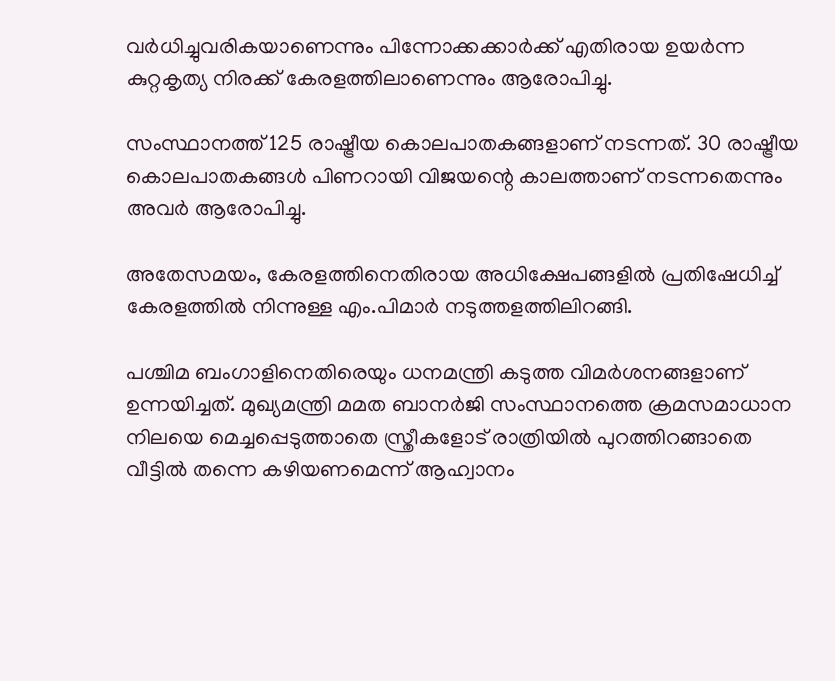വര്‍ധിച്ചുവരികയാണെന്നും പിന്നോക്കക്കാര്‍ക്ക് എതിരായ ഉയര്‍ന്ന കുറ്റകൃത്യ നിരക്ക് കേരളത്തിലാണെന്നും ആരോപിച്ചു.

സംസ്ഥാനത്ത് 125 രാഷ്ട്രീയ കൊലപാതകങ്ങളാണ് നടന്നത്. 30 രാഷ്ട്രീയ കൊലപാതകങ്ങള്‍ പിണറായി വിജയന്റെ കാലത്താണ് നടന്നതെന്നും അവര്‍ ആരോപിച്ചു.

അതേസമയം, കേരളത്തിനെതിരായ അധിക്ഷേപങ്ങളില്‍ പ്രതിഷേധിച്ച് കേരളത്തില്‍ നിന്നുള്ള എം.പിമാര്‍ നടുത്തളത്തിലിറങ്ങി.

പശ്ചിമ ബംഗാളിനെതിരെയും ധനമന്ത്രി കടുത്ത വിമര്‍ശനങ്ങളാണ് ഉന്നയിച്ചത്. മുഖ്യമന്ത്രി മമത ബാനര്‍ജി സംസ്ഥാനത്തെ ക്രമസമാധാന നിലയെ മെച്ചപ്പെടുത്താതെ സ്ത്രീകളോട് രാത്രിയില്‍ പുറത്തിറങ്ങാതെ വീട്ടില്‍ തന്നെ കഴിയണമെന്ന് ആഹ്വാനം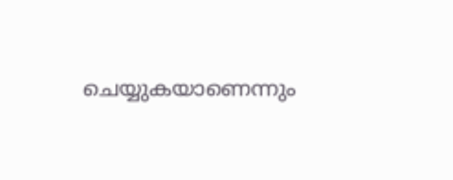ചെയ്യുകയാണെന്നും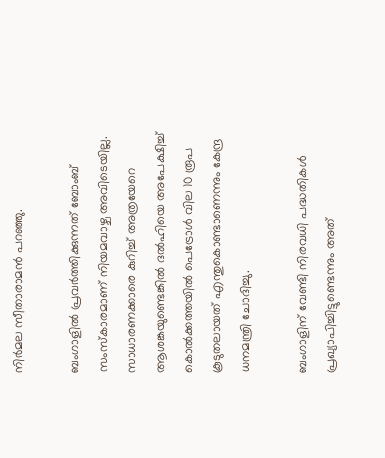നിര്‍മല സീതാരാമന്‍ പറഞ്ഞു.

ബംഗാളില്‍ പ്രവര്‍ത്തിക്കുന്നത് ബോംബ് സംസ്‌കാരമാണ് നിയമവാഴ്ച അവിടെയില്ല. സാധാരണക്കാരെ കുറിച്ച് അത്രയേറെ ആശങ്കയുണ്ടെങ്കില്‍ ദല്‍ഹിയെ അപേക്ഷിച്ച് കൊല്‍ക്കത്തയില്‍ പെട്രോള്‍ വില 10 രൂപ കൂടുതലായത് എന്തുകൊണ്ടാണെന്നും കേന്ദ്ര ധനമന്ത്രി ചോദിച്ചു.

ബംഗാളിന് വേണ്ടി നിരവധി പദ്ധതികള്‍ പ്രഖ്യാപിച്ചിട്ടുണ്ടെന്നും അത്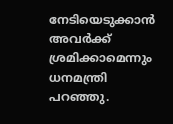നേടിയെടുക്കാന്‍ അവര്‍ക്ക് ശ്രമിക്കാമെന്നും ധനമന്ത്രി പറഞ്ഞു.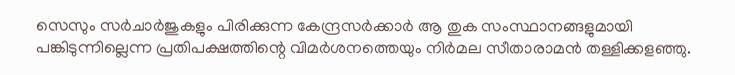സെസും സര്‍ചാര്‍ജുകളും പിരിക്കുന്ന കേന്ദ്രസര്‍ക്കാര്‍ ആ തുക സംസ്ഥാനങ്ങളുമായി പങ്കിടുന്നില്ലെന്ന പ്രതിപക്ഷത്തിന്റെ വിമര്‍ശനത്തെയും നിര്‍മല സീതാരാമന്‍ തള്ളിക്കളഞ്ഞു.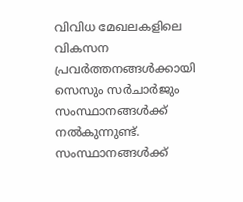വിവിധ മേഖലകളിലെ വികസന പ്രവര്‍ത്തനങ്ങള്‍ക്കായി സെസും സര്‍ചാര്‍ജും സംസ്ഥാനങ്ങള്‍ക്ക് നല്‍കുന്നുണ്ട്. സംസ്ഥാനങ്ങള്‍ക്ക്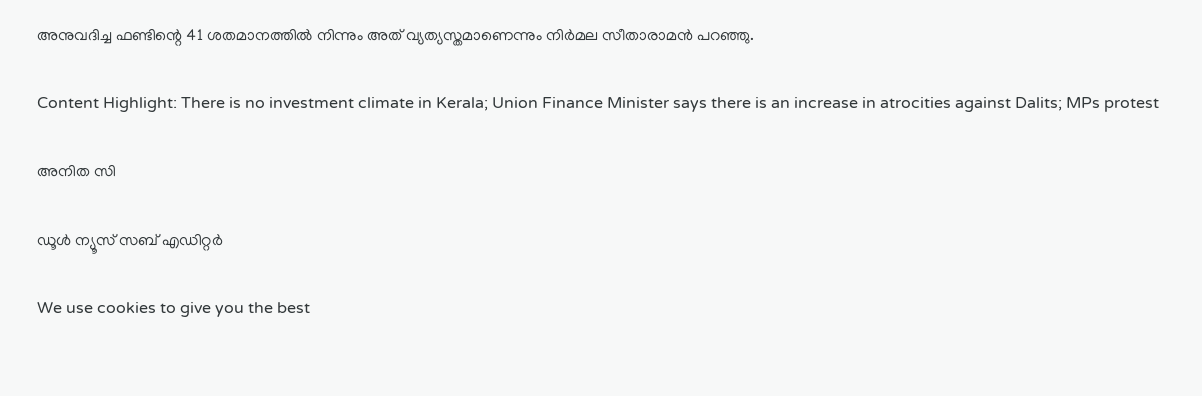അനുവദിച്ച ഫണ്ടിന്റെ 41 ശതമാനത്തില്‍ നിന്നും അത് വ്യത്യസ്തമാണെന്നും നിര്‍മല സീതാരാമന്‍ പറഞ്ഞു.

Content Highlight: There is no investment climate in Kerala; Union Finance Minister says there is an increase in atrocities against Dalits; MPs protest

അനിത സി

ഡൂള്‍ ന്യൂസ് സബ് എഡിറ്റര്‍

We use cookies to give you the best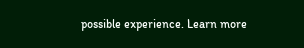possible experience. Learn more